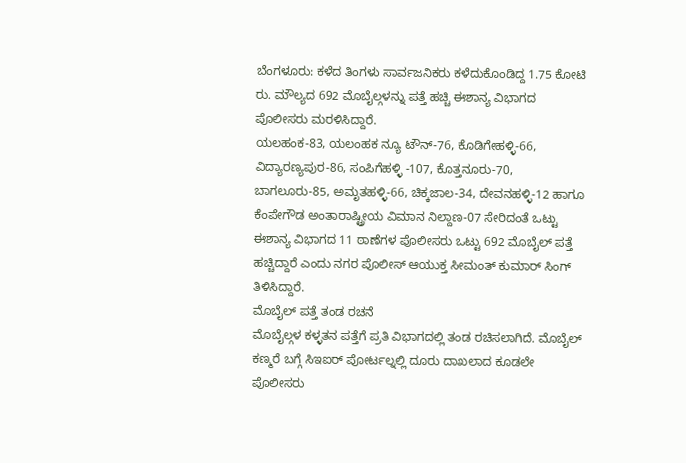ಬೆಂಗಳೂರು: ಕಳೆದ ತಿಂಗಳು ಸಾರ್ವಜನಿಕರು ಕಳೆದುಕೊಂಡಿದ್ದ 1.75 ಕೋಟಿ ರು. ಮೌಲ್ಯದ 692 ಮೊಬೈಲ್ಗಳನ್ನು ಪತ್ತೆ ಹಚ್ಚಿ ಈಶಾನ್ಯ ವಿಭಾಗದ ಪೊಲೀಸರು ಮರಳಿಸಿದ್ದಾರೆ.
ಯಲಹಂಕ-83, ಯಲಂಹಕ ನ್ಯೂ ಟೌನ್-76, ಕೊಡಿಗೇಹಳ್ಳಿ-66, ವಿದ್ಯಾರಣ್ಯಪುರ-86, ಸಂಪಿಗೆಹಳ್ಳಿ -107, ಕೊತ್ತನೂರು-70, ಬಾಗಲೂರು-85, ಅಮೃತಹಳ್ಳಿ-66, ಚಿಕ್ಕಜಾಲ-34, ದೇವನಹಳ್ಳಿ-12 ಹಾಗೂ ಕೆಂಪೇಗೌಡ ಅಂತಾರಾಷ್ಟ್ರೀಯ ವಿಮಾನ ನಿಲ್ದಾಣ-07 ಸೇರಿದಂತೆ ಒಟ್ಟು ಈಶಾನ್ಯ ವಿಭಾಗದ 11 ಠಾಣೆಗಳ ಪೊಲೀಸರು ಒಟ್ಟು 692 ಮೊಬೈಲ್ ಪತ್ತೆ ಹಚ್ಚಿದ್ದಾರೆ ಎಂದು ನಗರ ಪೊಲೀಸ್ ಆಯುಕ್ತ ಸೀಮಂತ್ ಕುಮಾರ್ ಸಿಂಗ್ ತಿಳಿಸಿದ್ದಾರೆ.
ಮೊಬೈಲ್ ಪತ್ತೆ ತಂಡ ರಚನೆ
ಮೊಬೈಲ್ಗಳ ಕಳ್ಳತನ ಪತ್ತೆಗೆ ಪ್ರತಿ ವಿಭಾಗದಲ್ಲಿ ತಂಡ ರಚಿಸಲಾಗಿದೆ. ಮೊಬೈಲ್ ಕಣ್ಮರೆ ಬಗ್ಗೆ ಸಿಇಐರ್ ಪೋರ್ಟಲ್ನಲ್ಲಿ ದೂರು ದಾಖಲಾದ ಕೂಡಲೇ ಪೊಲೀಸರು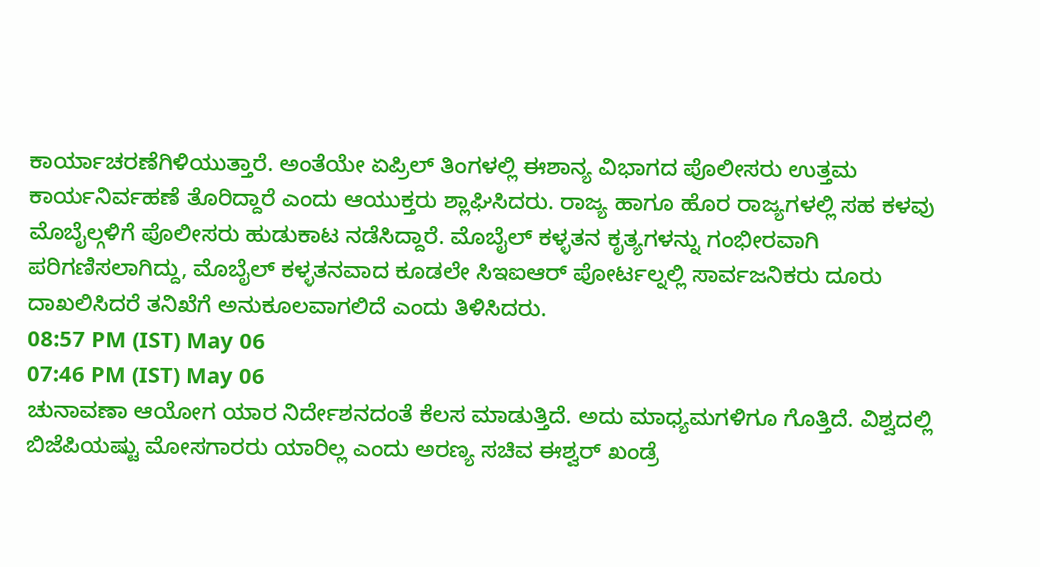ಕಾರ್ಯಾಚರಣೆಗಿಳಿಯುತ್ತಾರೆ. ಅಂತೆಯೇ ಏಪ್ರಿಲ್ ತಿಂಗಳಲ್ಲಿ ಈಶಾನ್ಯ ವಿಭಾಗದ ಪೊಲೀಸರು ಉತ್ತಮ ಕಾರ್ಯನಿರ್ವಹಣೆ ತೊರಿದ್ದಾರೆ ಎಂದು ಆಯುಕ್ತರು ಶ್ಲಾಘಿಸಿದರು. ರಾಜ್ಯ ಹಾಗೂ ಹೊರ ರಾಜ್ಯಗಳಲ್ಲಿ ಸಹ ಕಳವು ಮೊಬೈಲ್ಗಳಿಗೆ ಪೊಲೀಸರು ಹುಡುಕಾಟ ನಡೆಸಿದ್ದಾರೆ. ಮೊಬೈಲ್ ಕಳ್ಳತನ ಕೃತ್ಯಗಳನ್ನು ಗಂಭೀರವಾಗಿ ಪರಿಗಣಿಸಲಾಗಿದ್ದು, ಮೊಬೈಲ್ ಕಳ್ಳತನವಾದ ಕೂಡಲೇ ಸಿಇಐಆರ್ ಪೋರ್ಟಲ್ನಲ್ಲಿ ಸಾರ್ವಜನಿಕರು ದೂರು ದಾಖಲಿಸಿದರೆ ತನಿಖೆಗೆ ಅನುಕೂಲವಾಗಲಿದೆ ಎಂದು ತಿಳಿಸಿದರು.
08:57 PM (IST) May 06
07:46 PM (IST) May 06
ಚುನಾವಣಾ ಆಯೋಗ ಯಾರ ನಿರ್ದೇಶನದಂತೆ ಕೆಲಸ ಮಾಡುತ್ತಿದೆ. ಅದು ಮಾಧ್ಯಮಗಳಿಗೂ ಗೊತ್ತಿದೆ. ವಿಶ್ವದಲ್ಲಿ ಬಿಜೆಪಿಯಷ್ಟು ಮೋಸಗಾರರು ಯಾರಿಲ್ಲ ಎಂದು ಅರಣ್ಯ ಸಚಿವ ಈಶ್ವರ್ ಖಂಡ್ರೆ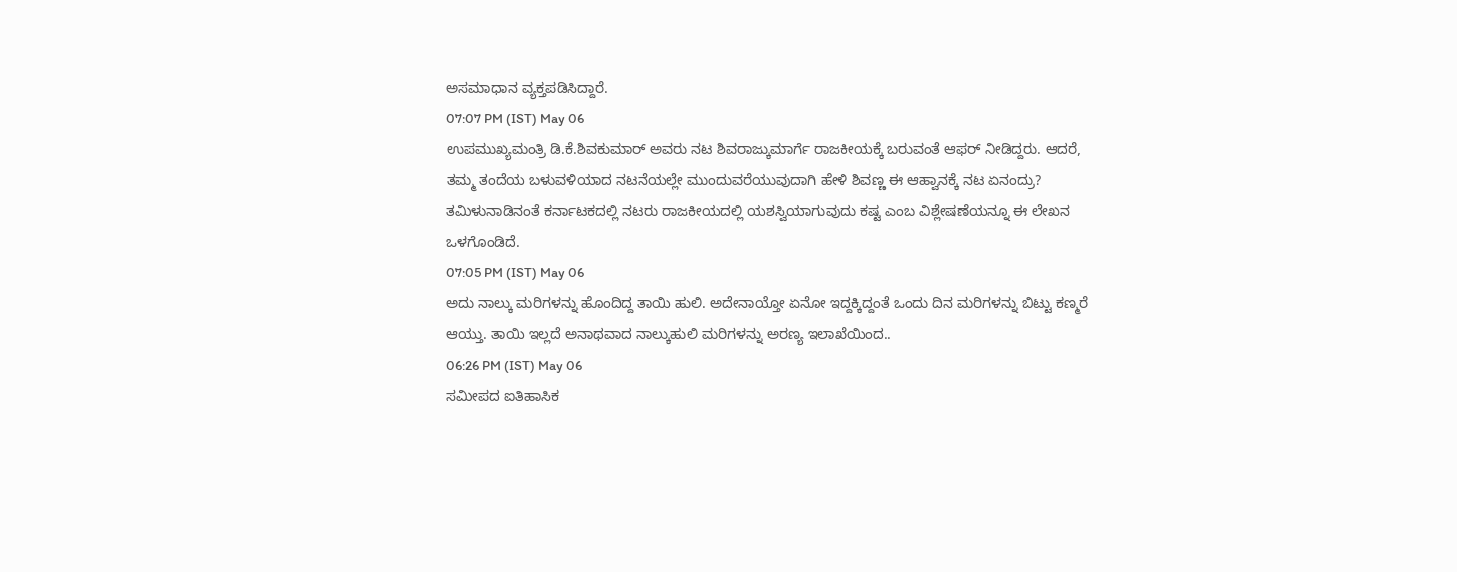ಅಸಮಾಧಾನ ವ್ಯಕ್ತಪಡಿಸಿದ್ದಾರೆ.
07:07 PM (IST) May 06
ಉಪಮುಖ್ಯಮಂತ್ರಿ ಡಿ.ಕೆ.ಶಿವಕುಮಾರ್ ಅವರು ನಟ ಶಿವರಾಜ್ಕುಮಾರ್ಗೆ ರಾಜಕೀಯಕ್ಕೆ ಬರುವಂತೆ ಆಫರ್ ನೀಡಿದ್ದರು. ಆದರೆ, ತಮ್ಮ ತಂದೆಯ ಬಳುವಳಿಯಾದ ನಟನೆಯಲ್ಲೇ ಮುಂದುವರೆಯುವುದಾಗಿ ಹೇಳಿ ಶಿವಣ್ಣ ಈ ಆಹ್ವಾನಕ್ಕೆ ನಟ ಏನಂದ್ರು? ತಮಿಳುನಾಡಿನಂತೆ ಕರ್ನಾಟಕದಲ್ಲಿ ನಟರು ರಾಜಕೀಯದಲ್ಲಿ ಯಶಸ್ವಿಯಾಗುವುದು ಕಷ್ಟ ಎಂಬ ವಿಶ್ಲೇಷಣೆಯನ್ನೂ ಈ ಲೇಖನ ಒಳಗೊಂಡಿದೆ.
07:05 PM (IST) May 06
ಅದು ನಾಲ್ಕು ಮರಿಗಳನ್ನು ಹೊಂದಿದ್ದ ತಾಯಿ ಹುಲಿ. ಅದೇನಾಯ್ತೋ ಏನೋ ಇದ್ದಕ್ಕಿದ್ದಂತೆ ಒಂದು ದಿನ ಮರಿಗಳನ್ನು ಬಿಟ್ಟು ಕಣ್ಮರೆ ಆಯ್ತು. ತಾಯಿ ಇಲ್ಲದೆ ಅನಾಥವಾದ ನಾಲ್ಕುಹುಲಿ ಮರಿಗಳನ್ನು ಅರಣ್ಯ ಇಲಾಖೆಯಿಂದ..
06:26 PM (IST) May 06
ಸಮೀಪದ ಐತಿಹಾಸಿಕ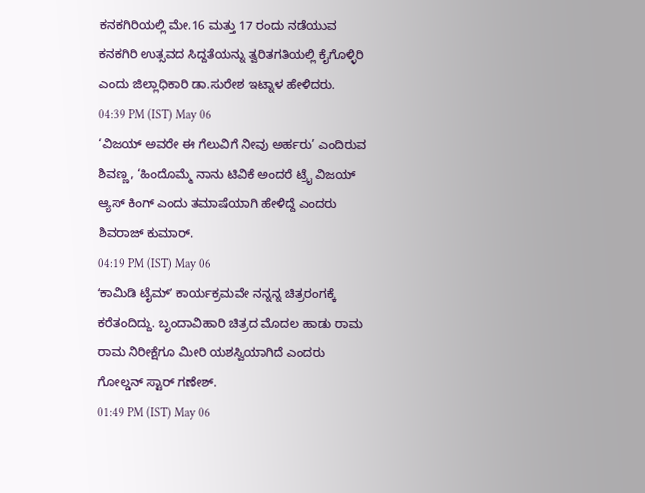ಕನಕಗಿರಿಯಲ್ಲಿ ಮೇ.16 ಮತ್ತು 17 ರಂದು ನಡೆಯುವ ಕನಕಗಿರಿ ಉತ್ಸವದ ಸಿದ್ದತೆಯನ್ನು ತ್ವರಿತಗತಿಯಲ್ಲಿ ಕೈಗೊಳ್ಳಿರಿ ಎಂದು ಜಿಲ್ಲಾಧಿಕಾರಿ ಡಾ.ಸುರೇಶ ಇಟ್ನಾಳ ಹೇಳಿದರು.
04:39 PM (IST) May 06
‘ವಿಜಯ್ ಅವರೇ ಈ ಗೆಲುವಿಗೆ ನೀವು ಅರ್ಹರು’ ಎಂದಿರುವ ಶಿವಣ್ಣ, ‘ಹಿಂದೊಮ್ಮೆ ನಾನು ಟಿವಿಕೆ ಅಂದರೆ ಟ್ರೈ ವಿಜಯ್ ಆ್ಯಸ್ ಕಿಂಗ್ ಎಂದು ತಮಾಷೆಯಾಗಿ ಹೇಳಿದ್ದೆ ಎಂದರು ಶಿವರಾಜ್ ಕುಮಾರ್.
04:19 PM (IST) May 06
ʻಕಾಮಿಡಿ ಟೈಮ್ʼ ಕಾರ್ಯಕ್ರಮವೇ ನನ್ನನ್ನ ಚಿತ್ರರಂಗಕ್ಕೆ ಕರೆತಂದಿದ್ದು. ಬೃಂದಾವಿಹಾರಿ ಚಿತ್ರದ ಮೊದಲ ಹಾಡು ರಾಮ ರಾಮ ನಿರೀಕ್ಷೆಗೂ ಮೀರಿ ಯಶಸ್ವಿಯಾಗಿದೆ ಎಂದರು ಗೋಲ್ಡನ್ ಸ್ಟಾರ್ ಗಣೇಶ್.
01:49 PM (IST) May 06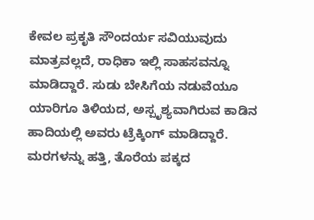ಕೇವಲ ಪ್ರಕೃತಿ ಸೌಂದರ್ಯ ಸವಿಯುವುದು ಮಾತ್ರವಲ್ಲದೆ, ರಾಧಿಕಾ ಇಲ್ಲಿ ಸಾಹಸವನ್ನೂ ಮಾಡಿದ್ದಾರೆ. ಸುಡು ಬೇಸಿಗೆಯ ನಡುವೆಯೂ ಯಾರಿಗೂ ತಿಳಿಯದ, ಅಸ್ಪೃಶ್ಯವಾಗಿರುವ ಕಾಡಿನ ಹಾದಿಯಲ್ಲಿ ಅವರು ಟ್ರೆಕ್ಕಿಂಗ್ ಮಾಡಿದ್ದಾರೆ. ಮರಗಳನ್ನು ಹತ್ತಿ, ತೊರೆಯ ಪಕ್ಕದ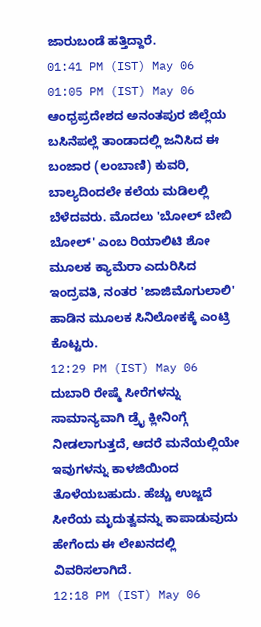ಜಾರುಬಂಡೆ ಹತ್ತಿದ್ದಾರೆ.
01:41 PM (IST) May 06
01:05 PM (IST) May 06
ಆಂಧ್ರಪ್ರದೇಶದ ಅನಂತಪುರ ಜಿಲ್ಲೆಯ ಬಸಿನೆಪಲ್ಲೆ ತಾಂಡಾದಲ್ಲಿ ಜನಿಸಿದ ಈ ಬಂಜಾರ (ಲಂಬಾಣಿ) ಕುವರಿ, ಬಾಲ್ಯದಿಂದಲೇ ಕಲೆಯ ಮಡಿಲಲ್ಲಿ ಬೆಳೆದವರು. ಮೊದಲು 'ಬೋಲ್ ಬೇಬಿ ಬೋಲ್' ಎಂಬ ರಿಯಾಲಿಟಿ ಶೋ ಮೂಲಕ ಕ್ಯಾಮೆರಾ ಎದುರಿಸಿದ ಇಂದ್ರವತಿ, ನಂತರ 'ಜಾಜಿಮೊಗುಲಾಲಿ' ಹಾಡಿನ ಮೂಲಕ ಸಿನಿಲೋಕಕ್ಕೆ ಎಂಟ್ರಿ ಕೊಟ್ಟರು.
12:29 PM (IST) May 06
ದುಬಾರಿ ರೇಷ್ಮೆ ಸೀರೆಗಳನ್ನು ಸಾಮಾನ್ಯವಾಗಿ ಡ್ರೈ ಕ್ಲೀನಿಂಗ್ಗೆ ನೀಡಲಾಗುತ್ತದೆ, ಆದರೆ ಮನೆಯಲ್ಲಿಯೇ ಇವುಗಳನ್ನು ಕಾಳಜಿಯಿಂದ ತೊಳೆಯಬಹುದು. ಹೆಚ್ಚು ಉಜ್ಜದೆ ಸೀರೆಯ ಮೃದುತ್ವವನ್ನು ಕಾಪಾಡುವುದು ಹೇಗೆಂದು ಈ ಲೇಖನದಲ್ಲಿ ವಿವರಿಸಲಾಗಿದೆ.
12:18 PM (IST) May 06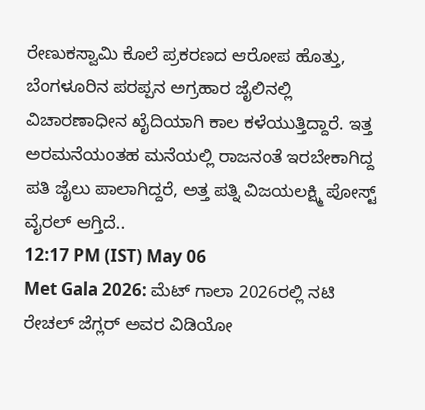ರೇಣುಕಸ್ವಾಮಿ ಕೊಲೆ ಪ್ರಕರಣದ ಆರೋಪ ಹೊತ್ತು, ಬೆಂಗಳೂರಿನ ಪರಪ್ಪನ ಅಗ್ರಹಾರ ಜೈಲಿನಲ್ಲಿ ವಿಚಾರಣಾಧೀನ ಖೈದಿಯಾಗಿ ಕಾಲ ಕಳೆಯುತ್ತಿದ್ದಾರೆ. ಇತ್ತ ಅರಮನೆಯಂತಹ ಮನೆಯಲ್ಲಿ ರಾಜನಂತೆ ಇರಬೇಕಾಗಿದ್ದ ಪತಿ ಜೈಲು ಪಾಲಾಗಿದ್ದರೆ, ಅತ್ತ ಪತ್ನಿ ವಿಜಯಲಕ್ಷ್ಮಿ ಪೋಸ್ಟ್ ವೈರಲ್ ಆಗ್ತಿದೆ..
12:17 PM (IST) May 06
Met Gala 2026: ಮೆಟ್ ಗಾಲಾ 2026ರಲ್ಲಿ ನಟಿ ರೇಚಲ್ ಜೆಗ್ಲರ್ ಅವರ ವಿಡಿಯೋ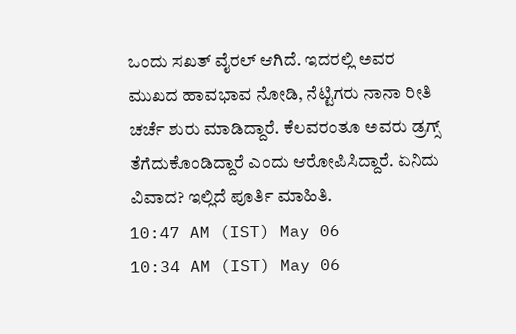ಒಂದು ಸಖತ್ ವೈರಲ್ ಆಗಿದೆ. ಇದರಲ್ಲಿ ಅವರ ಮುಖದ ಹಾವಭಾವ ನೋಡಿ, ನೆಟ್ಟಿಗರು ನಾನಾ ರೀತಿ ಚರ್ಚೆ ಶುರು ಮಾಡಿದ್ದಾರೆ. ಕೆಲವರಂತೂ ಅವರು ಡ್ರಗ್ಸ್ ತೆಗೆದುಕೊಂಡಿದ್ದಾರೆ ಎಂದು ಆರೋಪಿಸಿದ್ದಾರೆ. ಏನಿದು ವಿವಾದ? ಇಲ್ಲಿದೆ ಪೂರ್ತಿ ಮಾಹಿತಿ.
10:47 AM (IST) May 06
10:34 AM (IST) May 06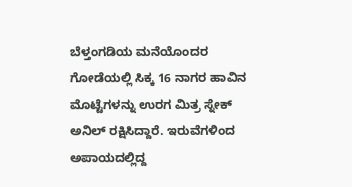ಬೆಳ್ತಂಗಡಿಯ ಮನೆಯೊಂದರ ಗೋಡೆಯಲ್ಲಿ ಸಿಕ್ಕ 16 ನಾಗರ ಹಾವಿನ ಮೊಟ್ಟೆಗಳನ್ನು ಉರಗ ಮಿತ್ರ ಸ್ನೇಕ್ ಅನಿಲ್ ರಕ್ಷಿಸಿದ್ದಾರೆ. ಇರುವೆಗಳಿಂದ ಅಪಾಯದಲ್ಲಿದ್ದ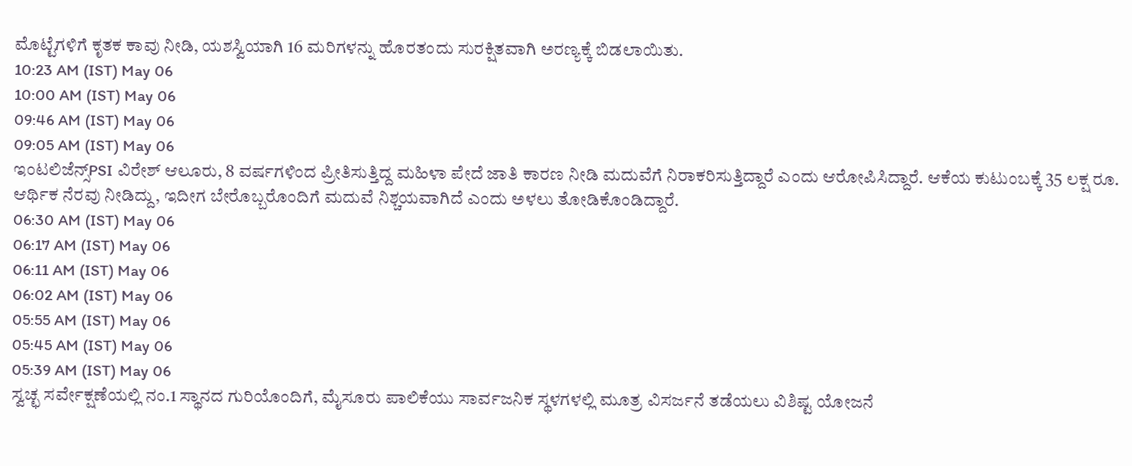ಮೊಟ್ಟೆಗಳಿಗೆ ಕೃತಕ ಕಾವು ನೀಡಿ, ಯಶಸ್ವಿಯಾಗಿ 16 ಮರಿಗಳನ್ನು ಹೊರತಂದು ಸುರಕ್ಷಿತವಾಗಿ ಅರಣ್ಯಕ್ಕೆ ಬಿಡಲಾಯಿತು.
10:23 AM (IST) May 06
10:00 AM (IST) May 06
09:46 AM (IST) May 06
09:05 AM (IST) May 06
ಇಂಟಲಿಜೆನ್ಸ್PSI ವಿರೇಶ್ ಆಲೂರು, 8 ವರ್ಷಗಳಿಂದ ಪ್ರೀತಿಸುತ್ತಿದ್ದ ಮಹಿಳಾ ಪೇದೆ ಜಾತಿ ಕಾರಣ ನೀಡಿ ಮದುವೆಗೆ ನಿರಾಕರಿಸುತ್ತಿದ್ದಾರೆ ಎಂದು ಆರೋಪಿಸಿದ್ದಾರೆ. ಆಕೆಯ ಕುಟುಂಬಕ್ಕೆ 35 ಲಕ್ಷ ರೂ. ಆರ್ಥಿಕ ನೆರವು ನೀಡಿದ್ದು, ಇದೀಗ ಬೇರೊಬ್ಬರೊಂದಿಗೆ ಮದುವೆ ನಿಶ್ಚಯವಾಗಿದೆ ಎಂದು ಅಳಲು ತೋಡಿಕೊಂಡಿದ್ದಾರೆ.
06:30 AM (IST) May 06
06:17 AM (IST) May 06
06:11 AM (IST) May 06
06:02 AM (IST) May 06
05:55 AM (IST) May 06
05:45 AM (IST) May 06
05:39 AM (IST) May 06
ಸ್ವಚ್ಛ ಸರ್ವೇಕ್ಷಣೆಯಲ್ಲಿ ನಂ.1 ಸ್ಥಾನದ ಗುರಿಯೊಂದಿಗೆ, ಮೈಸೂರು ಪಾಲಿಕೆಯು ಸಾರ್ವಜನಿಕ ಸ್ಥಳಗಳಲ್ಲಿ ಮೂತ್ರ ವಿಸರ್ಜನೆ ತಡೆಯಲು ವಿಶಿಷ್ಟ ಯೋಜನೆ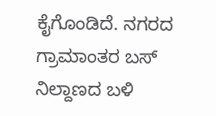ಕೈಗೊಂಡಿದೆ. ನಗರದ ಗ್ರಾಮಾಂತರ ಬಸ್ ನಿಲ್ದಾಣದ ಬಳಿ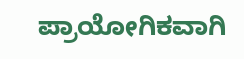ಪ್ರಾಯೋಗಿಕವಾಗಿ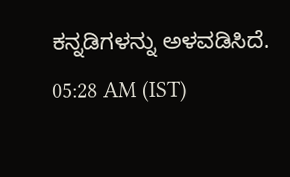ಕನ್ನಡಿಗಳನ್ನು ಅಳವಡಿಸಿದೆ.
05:28 AM (IST)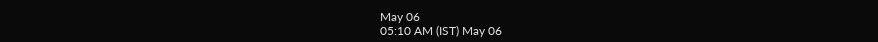May 06
05:10 AM (IST) May 06